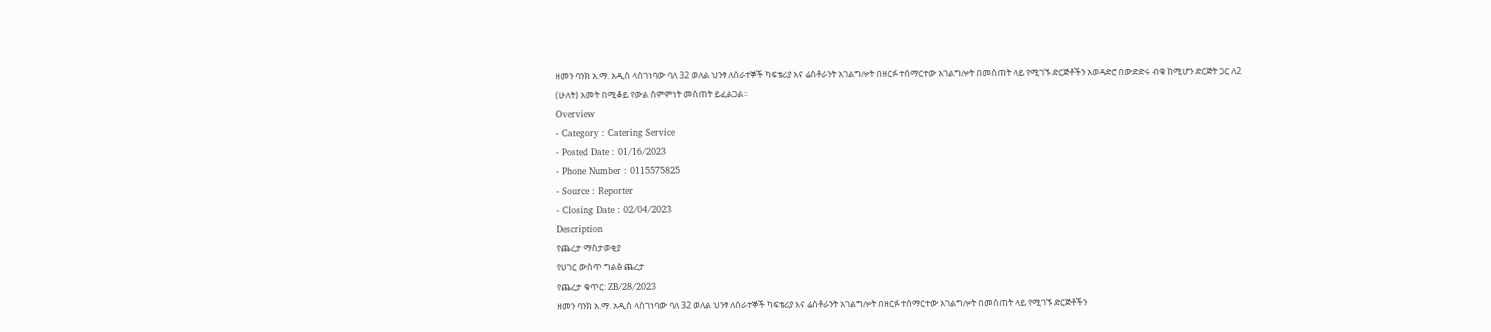ዘመን ባንክ አ.ማ. አዲስ ላስገነባው ባለ 32 ወለል ህንፃ ለሰራተኞች ካፍቴሪያ እና ሬስቶራንት አገልግሎት በዘርፉ ተሰማርተው አገልግሎት በመስጠት ላይ የሚገኙ ድርጅቶችን አወዳድሮ በውድድሩ ብቁ ከሚሆን ድርጅት ጋር ለ2 (ሁለት) አመት በሚቆይ የውል ስምምነት መስጠት ይፈልጋል፡፡
Overview
- Category : Catering Service
- Posted Date : 01/16/2023
- Phone Number : 0115575825
- Source : Reporter
- Closing Date : 02/04/2023
Description
የጨረታ ማስታወቂያ
የሀገር ውስጥ ግልፅ ጨረታ
የጨረታ ቁጥር: ZB/28/2023
ዘመን ባንክ አ.ማ. አዲስ ላስገነባው ባለ 32 ወለል ህንፃ ለሰራተኞች ካፍቴሪያ እና ሬስቶራንት አገልግሎት በዘርፉ ተሰማርተው አገልግሎት በመስጠት ላይ የሚገኙ ድርጅቶችን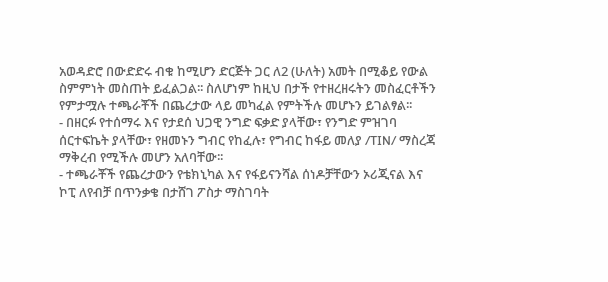አወዳድሮ በውድድሩ ብቁ ከሚሆን ድርጅት ጋር ለ2 (ሁለት) አመት በሚቆይ የውል ስምምነት መስጠት ይፈልጋል፡፡ ስለሆነም ከዚህ በታች የተዘረዘሩትን መስፈርቶችን የምታሟሉ ተጫራቾች በጨረታው ላይ መካፈል የምትችሉ መሆኑን ይገልፃል፡፡
- በዘርፉ የተሰማሩ እና የታደሰ ህጋዊ ንግድ ፍቃድ ያላቸው፣ የንግድ ምዝገባ ሰርተፍኬት ያላቸው፣ የዘመኑን ግብር የከፈሉ፣ የግብር ከፋይ መለያ /TIN/ ማስረጃ ማቅረብ የሚችሉ መሆን አለባቸው፡፡
- ተጫራቾች የጨረታውን የቴክኒካል እና የፋይናንሻል ሰነዶቻቸውን ኦሪጂናል እና ኮፒ ለየብቻ በጥንቃቄ በታሸገ ፖስታ ማስገባት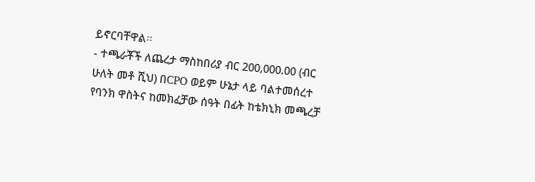ይኖርባቸዋል፡፡
- ተጫራቾች ለጨረታ ማስከበሪያ ብር 200,000.00 (ብር ሁለት መቶ ሺህ) በCPO ወይም ሁኔታ ላይ ባልተመሰረተ የባንክ ዋስትና ከመክፈቻው ሰዓት በፊት ከቴክኒክ መጫረቻ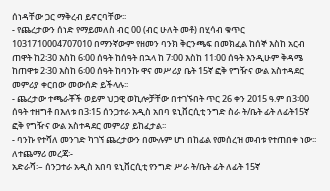ሰነዳቸው ጋር ማቅረብ ይኖርባቸው፡፡
- የጨረታውን ሰነድ የማይመለስ ብር 00 (ብር ሁለት መቶ) በሂሳብ ቁጥር 1031710004707010 በማንኛውም የዘመን ባንክ ቅርንጫፍ በመክፈል ከሰኞ እስከ አርብ ጠዋት ከ2፡30 እስከ 6፡00 ሰዓት ከሰዓት በኋላ ከ 7፡00 እስከ 11፡00 ሰዓት እንዲሁም ቅዳሜ ከጠዋቱ 2፡30 እስከ 6፡00 ሰዓት ከባንኩ ዋና መሥሪያ ቤት 15ኛ ፎቅ የግዥና ውል አስተዳደር መምሪያ ቀርበው መውሰድ ይችላሉ፡፡
- ጨረታው ተጫራቾች ወይም ህጋዊ ወኪሎቻቸው በተገኙበት ጥር 26 ቀን 2015 ዓ.ም በ3፡00 ሰዓት ተዘግቶ በእለቱ በ3፡15 ሰንጋተራ አዲስ አበባ ዩኒቨርሲቲ ንግድ ስራ ት/ቤት ፊት ለፊት15ኛ ፎቅ የግዥና ውል አስተዳደር መምሪያ ይከፈታል፡፡
- ባንኩ የተሻለ መንገድ ካገኘ ጨረታውን በሙሉም ሆነ በከፊል የመሰረዝ መብቱ የተጠበቀ ነው፡፡
ለተጨማሪ መረጃ፡-
አድራሻ፡– ሰንጋተራ አዲስ አበባ ዩኒቨርሲቲ የንግድ ሥራ ት/ቤት ፊት ለፊት 15ኛ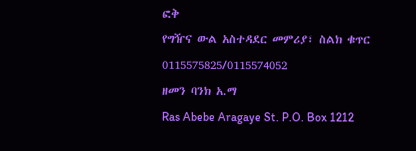ፎቅ
የግዥና ውል አስተዳደር መምሪያ፣ ስልክ ቁጥር 0115575825/0115574052
ዘመን ባንክ አ.ማ
Ras Abebe Aragaye St. P.O. Box 1212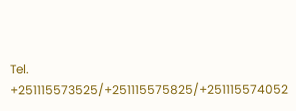Tel. +251115573525/+251115575825/+251115574052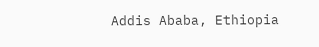Addis Ababa, Ethiopia